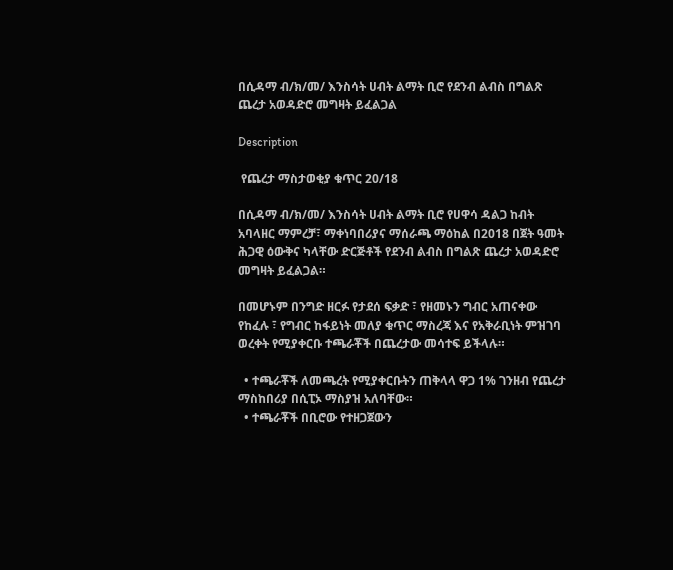በሲዳማ ብ/ክ/መ/ እንስሳት ሀብት ልማት ቢሮ የደንብ ልብስ በግልጽ ጨረታ አወዳድሮ መግዛት ይፈልጋል

Description

 የጨረታ ማስታወቂያ ቁጥር 20/18

በሲዳማ ብ/ክ/መ/ እንስሳት ሀብት ልማት ቢሮ የሀዋሳ ዳልጋ ከብት አባላዘር ማምረቻ፣ ማቀነባበሪያና ማሰራጫ ማዕከል በ2018 በጀት ዓመት ሕጋዊ ዕውቅና ካላቸው ድርጅቶች የደንብ ልብስ በግልጽ ጨረታ አወዳድሮ መግዛት ይፈልጋል።

በመሆኑም በንግድ ዘርፉ የታደሰ ፍቃድ ፣ የዘመኑን ግብር አጠናቀው የከፈሉ ፣ የግብር ከፋይነት መለያ ቁጥር ማስረጃ እና የአቅራቢነት ምዝገባ ወረቀት የሚያቀርቡ ተጫራቾች በጨረታው መሳተፍ ይችላሉ።

  • ተጫራቾች ለመጫረት የሚያቀርቡትን ጠቅላላ ዋጋ 1% ገንዘብ የጨረታ ማስከበሪያ በሲፒኦ ማስያዝ አለባቸው።
  • ተጫራቾች በቢሮው የተዘጋጀውን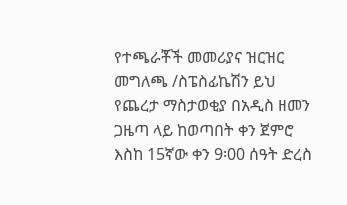የተጫራቾች መመሪያና ዝርዝር መግለጫ /ስፔስፊኬሽን ይህ የጨረታ ማስታወቂያ በአዲስ ዘመን ጋዜጣ ላይ ከወጣበት ቀን ጀምሮ እስከ 15ኛው ቀን 9፡00 ሰዓት ድረስ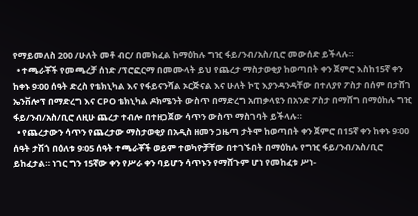የማይመለስ 200 /ሁለት መቶ ብር/ በመክፈል ከማዕከሉ ግዢ ፋይ/ንብ/አስ/ቢሮ መውሰድ ይችላሉ።
  • ተጫራቾች የመጫረቻ ሰነድ /ፕሮፎርማ በመሙላት ይህ የጨረታ ማስታወቂያ ከወጣበት ቀን ጀምሮ እስከ15ኛ ቀን ከቀኑ 9፡00 ሰዓት ድረስ የቴክኒካል እና የፋይናንሻል ኦርጅናል እና ሁለት ኮፒ እያንዳንዳቸው በተለያየ ፖስታ በሰም በታሸገ ኤንቨሎፕ በማድረግ እና CPO ቴክኒካል ዶክሜንት ውስጥ በማድረግ አጠቃላዩን በአንድ ፖስታ በማሸግ በማዕከሉ ግዢ ፋይ/ንብ/አስ/ቢሮ ለዚሁ ጨረታ ተብሎ በተዘጋጀው ሳጥን ውስጥ ማስገባት ይችላሉ።
  • የጨረታውን ሳጥን የጨረታው ማስታወቂያ በአዲስ ዘመን ጋዜጣ ታትሞ ከወጣበት ቀን ጀምሮ በ15ኛ ቀን ከቀኑ 9፡00 ሰዓት ታሽጎ በዕለቱ 9፡05 ሰዓት ተጫራቾች ወይም ተወካዮቻቸው በተገኙበት በማዕከሉ የግዢ ፋይ/ንብ/አስ/ቢሮ ይከፈታል። ነገር ግን 15ኛው ቀን የሥራ ቀን ባይሆን ሳጥኑን የማሸጉም ሆነ የመከፈቱ ሥነ-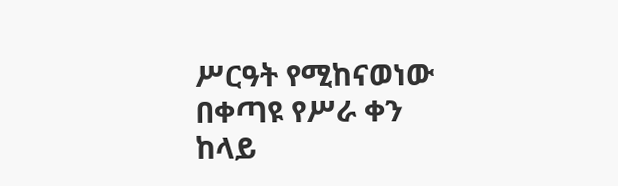ሥርዓት የሚከናወነው በቀጣዩ የሥራ ቀን ከላይ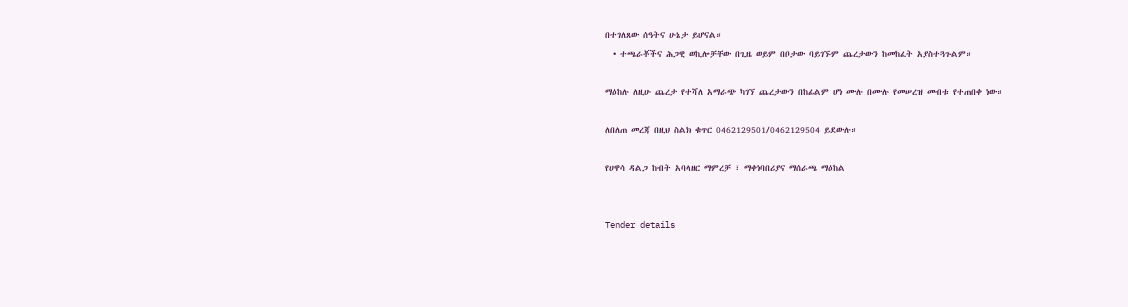በተገለጸው ሰዓትና ሁኔታ ይሆናል።
  • ተጫራቾችና ሕጋዊ ወኪሎቻቸው በጊዜ ወይም በቦታው ባይገኙም ጨረታውን ከመከፈት አያስተጓጉልም።

ማዕከሉ ለዚሁ ጨረታ የተሻለ አማራጭ ካገኘ ጨረታውን በከፊልም ሆነ ሙሉ በሙሉ የመሠረዝ መብቱ የተጠበቀ ነው።

ለበለጠ መረጃ በዚህ ስልክ ቁጥር 0462129501/0462129504 ይደውሉ።

የሀዋሳ ዳልጋ ከብት አባላዘር ማምረቻ ፣ ማቀነባበሪያና ማሰራጫ ማዕከል


Tender details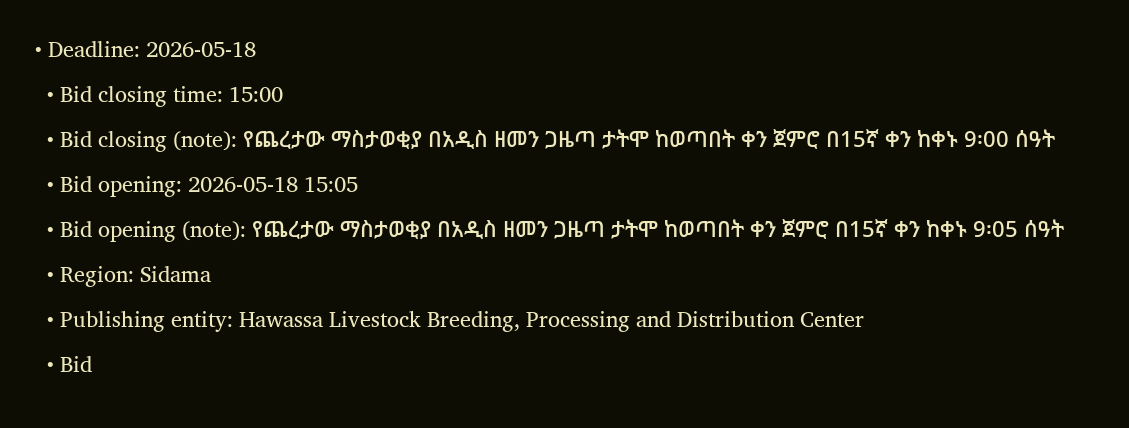• Deadline: 2026-05-18
  • Bid closing time: 15:00
  • Bid closing (note): የጨረታው ማስታወቂያ በአዲስ ዘመን ጋዜጣ ታትሞ ከወጣበት ቀን ጀምሮ በ15ኛ ቀን ከቀኑ 9፡00 ሰዓት
  • Bid opening: 2026-05-18 15:05
  • Bid opening (note): የጨረታው ማስታወቂያ በአዲስ ዘመን ጋዜጣ ታትሞ ከወጣበት ቀን ጀምሮ በ15ኛ ቀን ከቀኑ 9፡05 ሰዓት
  • Region: Sidama
  • Publishing entity: Hawassa Livestock Breeding, Processing and Distribution Center
  • Bid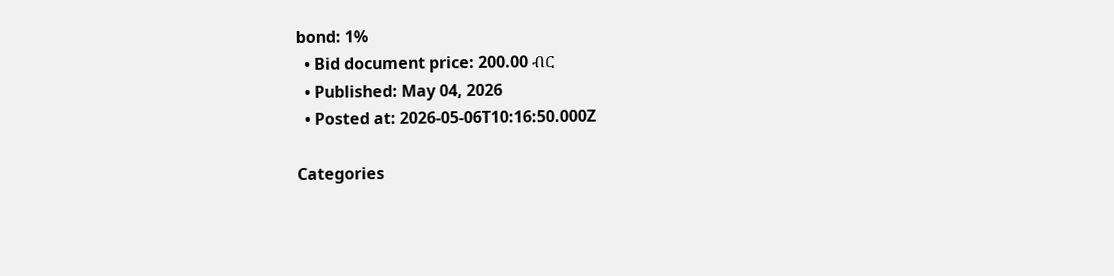bond: 1%
  • Bid document price: 200.00 ብር
  • Published: May 04, 2026
  • Posted at: 2026-05-06T10:16:50.000Z

Categories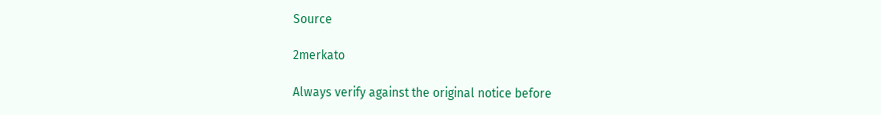Source

2merkato

Always verify against the original notice before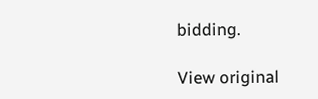bidding.

View original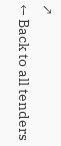↗
← Back to all tenders